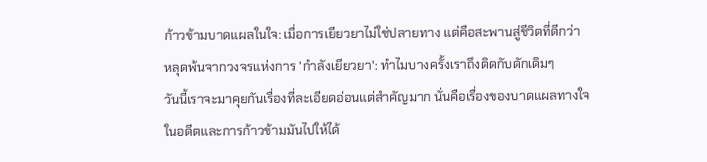ก้าวข้ามบาดแผลในใจ: เมื่อการเยียวยาไม่ใช่ปลายทาง แต่คือสะพานสู่ชีวิตที่ดีกว่า
หลุดพ้นจากวงจรแห่งการ 'กำลังเยียวยา': ทำไมบางครั้งเราถึงติดกับดักเดิมๆ
วันนี้เราจะมาคุยกันเรื่องที่ละเอียดอ่อนแต่สำคัญมาก นั่นคือเรื่องของบาดแผลทางใจในอดีตและการก้าวข้ามมันไปให้ได้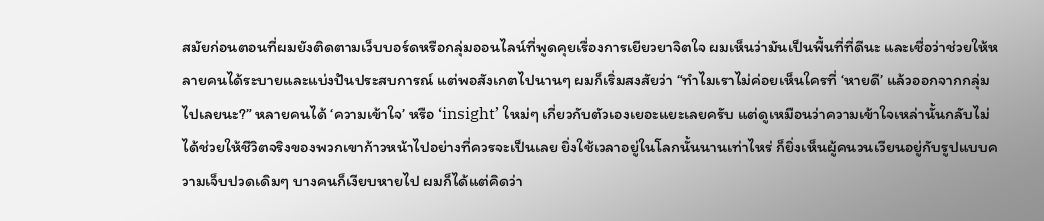สมัยก่อนตอนที่ผมยังติดตามเว็บบอร์ดหรือกลุ่มออนไลน์ที่พูดคุยเรื่องการเยียวยาจิตใจ ผมเห็นว่ามันเป็นพื้นที่ที่ดีนะ และเชื่อว่าช่วยให้หลายคนได้ระบายและแบ่งปันประสบการณ์ แต่พอสังเกตไปนานๆ ผมก็เริ่มสงสัยว่า “ทำไมเราไม่ค่อยเห็นใครที่ ‘หายดี’ แล้วออกจากกลุ่มไปเลยนะ?” หลายคนได้ ‘ความเข้าใจ’ หรือ ‘insight’ ใหม่ๆ เกี่ยวกับตัวเองเยอะแยะเลยครับ แต่ดูเหมือนว่าความเข้าใจเหล่านั้นกลับไม่ได้ช่วยให้ชีวิตจริงของพวกเขาก้าวหน้าไปอย่างที่ควรจะเป็นเลย ยิ่งใช้เวลาอยู่ในโลกนั้นนานเท่าไหร่ ก็ยิ่งเห็นผู้คนวนเวียนอยู่กับรูปแบบความเจ็บปวดเดิมๆ บางคนก็เงียบหายไป ผมก็ได้แต่คิดว่า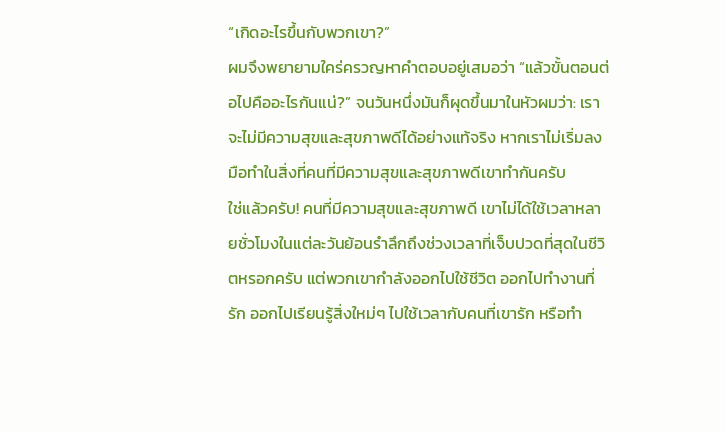“เกิดอะไรขึ้นกับพวกเขา?”
ผมจึงพยายามใคร่ครวญหาคำตอบอยู่เสมอว่า “แล้วขั้นตอนต่อไปคืออะไรกันแน่?” จนวันหนึ่งมันก็ผุดขึ้นมาในหัวผมว่า: เราจะไม่มีความสุขและสุขภาพดีได้อย่างแท้จริง หากเราไม่เริ่มลงมือทำในสิ่งที่คนที่มีความสุขและสุขภาพดีเขาทำกันครับ
ใช่แล้วครับ! คนที่มีความสุขและสุขภาพดี เขาไม่ได้ใช้เวลาหลายชั่วโมงในแต่ละวันย้อนรำลึกถึงช่วงเวลาที่เจ็บปวดที่สุดในชีวิตหรอกครับ แต่พวกเขากำลังออกไปใช้ชีวิต ออกไปทำงานที่รัก ออกไปเรียนรู้สิ่งใหม่ๆ ไปใช้เวลากับคนที่เขารัก หรือทำ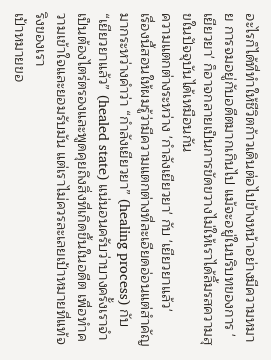อะไรก็ได้ที่ทำให้ชีวิตก้าวเดินต่อไปข้างหน้าอย่างมีความหมาย การจมอยู่กับอดีตมากเกินไป แม้จะอยู่ในบริบทของการ 'เยียวยา' ก็อาจกลายเป็นการขัดขวางไม่ให้เราได้ลิ้มรสความสุขในปัจจุบันได้เหมือนกัน
ความแตกต่างระหว่าง 'กำลังเยียวยา' กับ 'เยียวยาแล้ว'
เรื่องนี้สอนให้ผมรู้ว่ามีความแตกต่างที่ละเอียดอ่อนแต่สำคัญมากระหว่างคำว่า “กำลังเยียวยา” (healing process) กับ “เยียวยาแล้ว” (healed state) แน่นอนครับว่าบางครั้งเราจำเป็นต้องไตร่ตรองและพูดคุยถึงสิ่งที่เกิดขึ้นในอดีต เพื่อทำความเข้าใจและยอมรับมัน แต่เราไม่ควรละเลยเป้าหมายที่แท้จริงของเรา
เป้าหมายขอ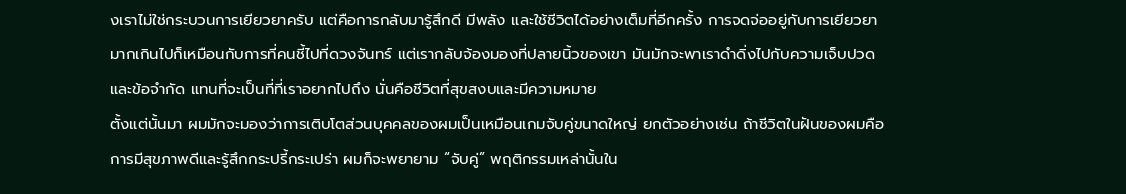งเราไม่ใช่กระบวนการเยียวยาครับ แต่คือการกลับมารู้สึกดี มีพลัง และใช้ชีวิตได้อย่างเต็มที่อีกครั้ง การจดจ่ออยู่กับการเยียวยามากเกินไปก็เหมือนกับการที่คนชี้ไปที่ดวงจันทร์ แต่เรากลับจ้องมองที่ปลายนิ้วของเขา มันมักจะพาเราดำดิ่งไปกับความเจ็บปวดและข้อจำกัด แทนที่จะเป็นที่ที่เราอยากไปถึง นั่นคือชีวิตที่สุขสงบและมีความหมาย
ตั้งแต่นั้นมา ผมมักจะมองว่าการเติบโตส่วนบุคคลของผมเป็นเหมือนเกมจับคู่ขนาดใหญ่ ยกตัวอย่างเช่น ถ้าชีวิตในฝันของผมคือการมีสุขภาพดีและรู้สึกกระปรี้กระเปร่า ผมก็จะพยายาม “จับคู่” พฤติกรรมเหล่านั้นใน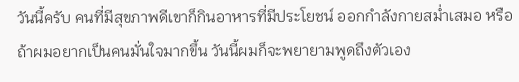วันนี้ครับ คนที่มีสุขภาพดีเขาก็กินอาหารที่มีประโยชน์ ออกกำลังกายสม่ำเสมอ หรือถ้าผมอยากเป็นคนมั่นใจมากขึ้น วันนี้ผมก็จะพยายามพูดถึงตัวเอง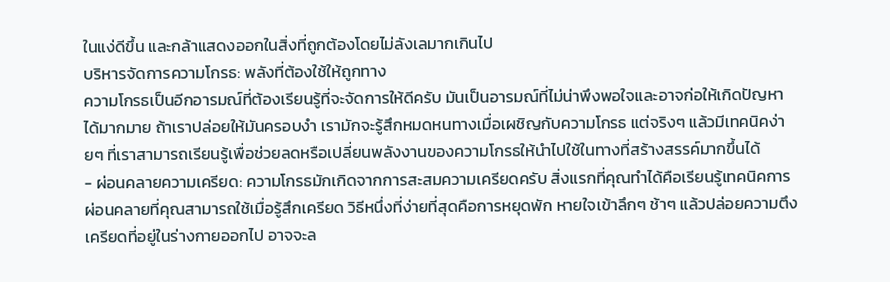ในแง่ดีขึ้น และกล้าแสดงออกในสิ่งที่ถูกต้องโดยไม่ลังเลมากเกินไป
บริหารจัดการความโกรธ: พลังที่ต้องใช้ให้ถูกทาง
ความโกรธเป็นอีกอารมณ์ที่ต้องเรียนรู้ที่จะจัดการให้ดีครับ มันเป็นอารมณ์ที่ไม่น่าพึงพอใจและอาจก่อให้เกิดปัญหาได้มากมาย ถ้าเราปล่อยให้มันครอบงำ เรามักจะรู้สึกหมดหนทางเมื่อเผชิญกับความโกรธ แต่จริงๆ แล้วมีเทคนิคง่ายๆ ที่เราสามารถเรียนรู้เพื่อช่วยลดหรือเปลี่ยนพลังงานของความโกรธให้นำไปใช้ในทางที่สร้างสรรค์มากขึ้นได้
- ผ่อนคลายความเครียด: ความโกรธมักเกิดจากการสะสมความเครียดครับ สิ่งแรกที่คุณทำได้คือเรียนรู้เทคนิคการผ่อนคลายที่คุณสามารถใช้เมื่อรู้สึกเครียด วิธีหนึ่งที่ง่ายที่สุดคือการหยุดพัก หายใจเข้าลึกๆ ช้าๆ แล้วปล่อยความตึงเครียดที่อยู่ในร่างกายออกไป อาจจะล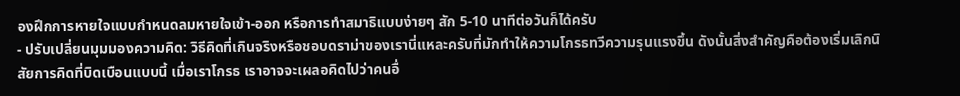องฝึกการหายใจแบบกำหนดลมหายใจเข้า-ออก หรือการทำสมาธิแบบง่ายๆ สัก 5-10 นาทีต่อวันก็ได้ครับ
- ปรับเปลี่ยนมุมมองความคิด: วิธีคิดที่เกินจริงหรือชอบดราม่าของเรานี่แหละครับที่มักทำให้ความโกรธทวีความรุนแรงขึ้น ดังนั้นสิ่งสำคัญคือต้องเริ่มเลิกนิสัยการคิดที่บิดเบือนแบบนี้ เมื่อเราโกรธ เราอาจจะเผลอคิดไปว่าคนอื่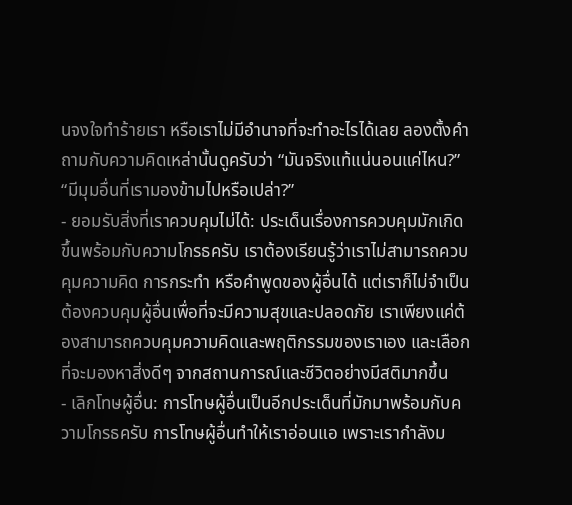นจงใจทำร้ายเรา หรือเราไม่มีอำนาจที่จะทำอะไรได้เลย ลองตั้งคำถามกับความคิดเหล่านั้นดูครับว่า “มันจริงแท้แน่นอนแค่ไหน?” “มีมุมอื่นที่เรามองข้ามไปหรือเปล่า?”
- ยอมรับสิ่งที่เราควบคุมไม่ได้: ประเด็นเรื่องการควบคุมมักเกิดขึ้นพร้อมกับความโกรธครับ เราต้องเรียนรู้ว่าเราไม่สามารถควบคุมความคิด การกระทำ หรือคำพูดของผู้อื่นได้ แต่เราก็ไม่จำเป็นต้องควบคุมผู้อื่นเพื่อที่จะมีความสุขและปลอดภัย เราเพียงแค่ต้องสามารถควบคุมความคิดและพฤติกรรมของเราเอง และเลือกที่จะมองหาสิ่งดีๆ จากสถานการณ์และชีวิตอย่างมีสติมากขึ้น
- เลิกโทษผู้อื่น: การโทษผู้อื่นเป็นอีกประเด็นที่มักมาพร้อมกับความโกรธครับ การโทษผู้อื่นทำให้เราอ่อนแอ เพราะเรากำลังม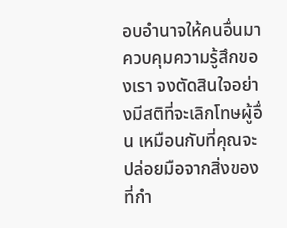อบอำนาจให้คนอื่นมาควบคุมความรู้สึกของเรา จงตัดสินใจอย่างมีสติที่จะเลิกโทษผู้อื่น เหมือนกับที่คุณจะปล่อยมือจากสิ่งของที่กำ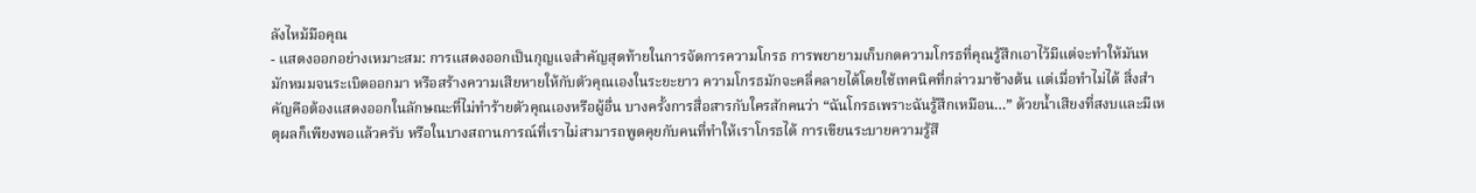ลังไหม้มือคุณ
- แสดงออกอย่างเหมาะสม: การแสดงออกเป็นกุญแจสำคัญสุดท้ายในการจัดการความโกรธ การพยายามเก็บกดความโกรธที่คุณรู้สึกเอาไว้มีแต่จะทำให้มันหมักหมมจนระเบิดออกมา หรือสร้างความเสียหายให้กับตัวคุณเองในระยะยาว ความโกรธมักจะคลี่คลายได้โดยใช้เทคนิคที่กล่าวมาข้างต้น แต่เมื่อทำไม่ได้ สิ่งสำคัญคือต้องแสดงออกในลักษณะที่ไม่ทำร้ายตัวคุณเองหรือผู้อื่น บางครั้งการสื่อสารกับใครสักคนว่า “ฉันโกรธเพราะฉันรู้สึกเหมือน…” ด้วยน้ำเสียงที่สงบและมีเหตุผลก็เพียงพอแล้วครับ หรือในบางสถานการณ์ที่เราไม่สามารถพูดคุยกับคนที่ทำให้เราโกรธได้ การเขียนระบายความรู้สึ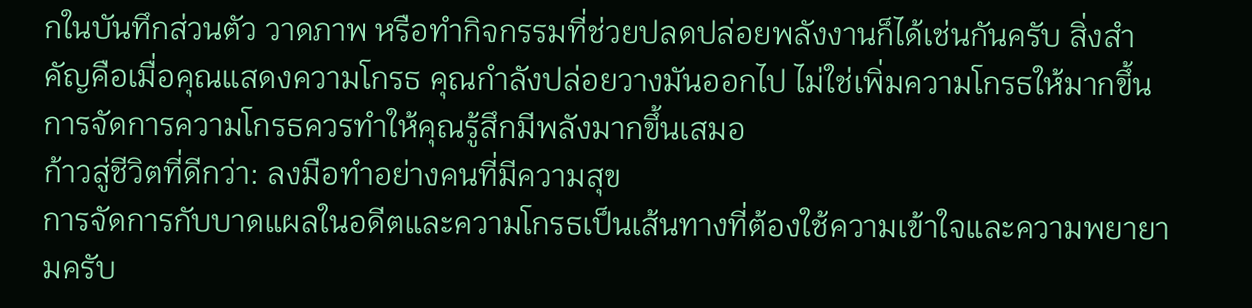กในบันทึกส่วนตัว วาดภาพ หรือทำกิจกรรมที่ช่วยปลดปล่อยพลังงานก็ได้เช่นกันครับ สิ่งสำคัญคือเมื่อคุณแสดงความโกรธ คุณกำลังปล่อยวางมันออกไป ไม่ใช่เพิ่มความโกรธให้มากขึ้น การจัดการความโกรธควรทำให้คุณรู้สึกมีพลังมากขึ้นเสมอ
ก้าวสู่ชีวิตที่ดีกว่า: ลงมือทำอย่างคนที่มีความสุข
การจัดการกับบาดแผลในอดีตและความโกรธเป็นเส้นทางที่ต้องใช้ความเข้าใจและความพยายามครับ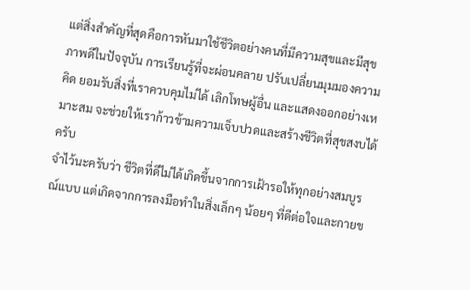แต่สิ่งสำคัญที่สุดคือการหันมาใช้ชีวิตอย่างคนที่มีความสุขและมีสุขภาพดีในปัจจุบัน การเรียนรู้ที่จะผ่อนคลาย ปรับเปลี่ยนมุมมองความคิด ยอมรับสิ่งที่เราควบคุมไม่ได้ เลิกโทษผู้อื่น และแสดงออกอย่างเหมาะสม จะช่วยให้เราก้าวข้ามความเจ็บปวดและสร้างชีวิตที่สุขสงบได้ครับ
จำไว้นะครับว่า ชีวิตที่ดีไม่ได้เกิดขึ้นจากการเฝ้ารอให้ทุกอย่างสมบูรณ์แบบ แต่เกิดจากการลงมือทำในสิ่งเล็กๆ น้อยๆ ที่ดีต่อใจและกายข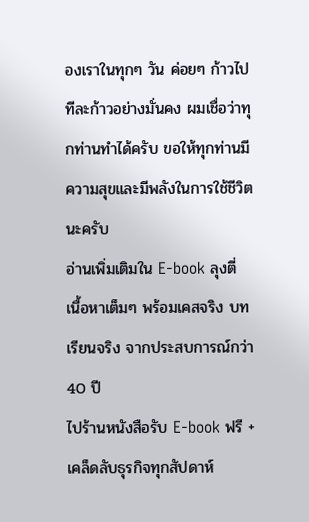องเราในทุกๆ วัน ค่อยๆ ก้าวไปทีละก้าวอย่างมั่นคง ผมเชื่อว่าทุกท่านทำได้ครับ ขอให้ทุกท่านมีความสุขและมีพลังในการใช้ชีวิตนะครับ
อ่านเพิ่มเติมใน E-book ลุงตี่
เนื้อหาเต็มๆ พร้อมเคสจริง บทเรียนจริง จากประสบการณ์กว่า 40 ปี
ไปร้านหนังสือรับ E-book ฟรี + เคล็ดลับธุรกิจทุกสัปดาห์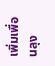เพิ่มเพื่อนลุง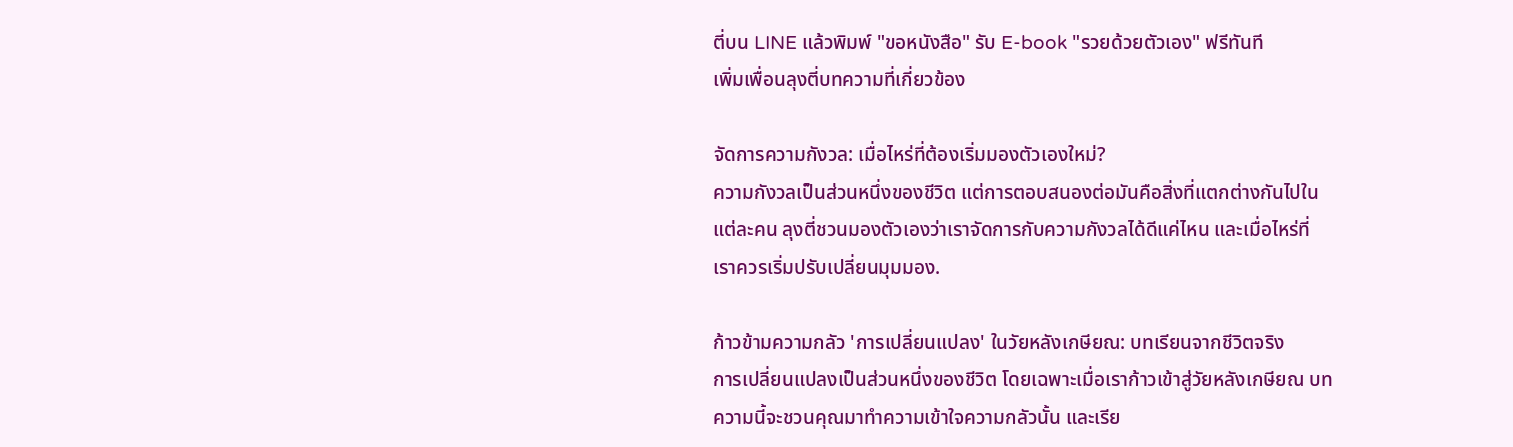ตี่บน LINE แล้วพิมพ์ "ขอหนังสือ" รับ E-book "รวยด้วยตัวเอง" ฟรีทันที
เพิ่มเพื่อนลุงตี่บทความที่เกี่ยวข้อง

จัดการความกังวล: เมื่อไหร่ที่ต้องเริ่มมองตัวเองใหม่?
ความกังวลเป็นส่วนหนึ่งของชีวิต แต่การตอบสนองต่อมันคือสิ่งที่แตกต่างกันไปในแต่ละคน ลุงตี่ชวนมองตัวเองว่าเราจัดการกับความกังวลได้ดีแค่ไหน และเมื่อไหร่ที่เราควรเริ่มปรับเปลี่ยนมุมมอง.

ก้าวข้ามความกลัว 'การเปลี่ยนแปลง' ในวัยหลังเกษียณ: บทเรียนจากชีวิตจริง
การเปลี่ยนแปลงเป็นส่วนหนึ่งของชีวิต โดยเฉพาะเมื่อเราก้าวเข้าสู่วัยหลังเกษียณ บทความนี้จะชวนคุณมาทำความเข้าใจความกลัวนั้น และเรีย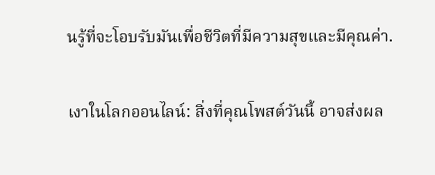นรู้ที่จะโอบรับมันเพื่อชีวิตที่มีความสุขและมีคุณค่า.

เงาในโลกออนไลน์: สิ่งที่คุณโพสต์วันนี้ อาจส่งผล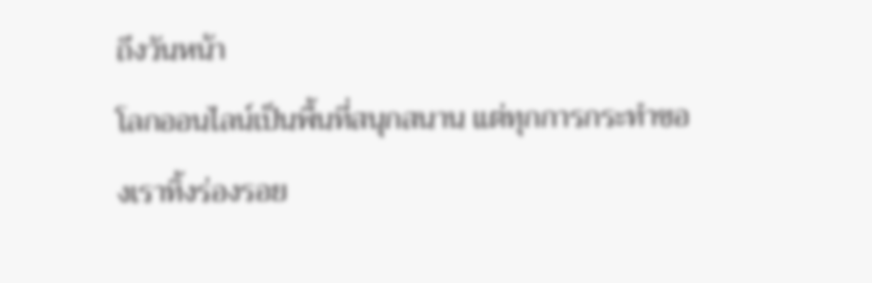ถึงวันหน้า
โลกออนไลน์เป็นพื้นที่สนุกสนาน แต่ทุกการกระทำของเราทิ้งร่องรอย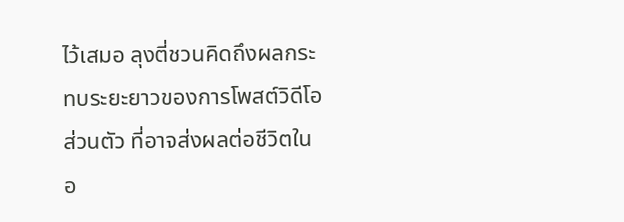ไว้เสมอ ลุงตี่ชวนคิดถึงผลกระทบระยะยาวของการโพสต์วิดีโอส่วนตัว ที่อาจส่งผลต่อชีวิตในอ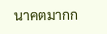นาคตมากก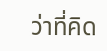ว่าที่คิด